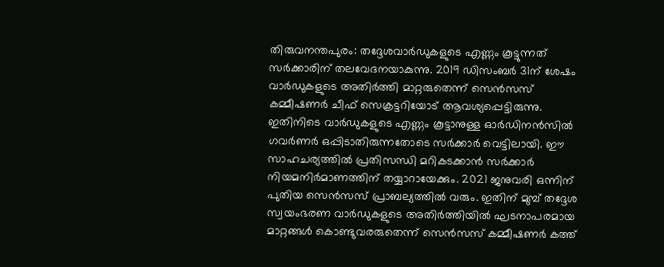തിരുവനന്തപുരം: തദ്ദേശവാർഡുകളുടെ എണ്ണം കൂട്ടുന്നത് സർക്കാരിന് തലവേദനയാകുന്നു. 2019 ഡിസംബർ 31ന് ശേഷം വാർഡുകളുടെ അതിർത്തി മാറ്റരുതെന്ന് സെൻസസ് കമ്മീഷണർ ചീഫ് സെക്രട്ടറിയോട് ആവശ്യപ്പെട്ടിരുന്നു. ഇതിനിടെ വാർഡുകളുടെ എണ്ണം കൂട്ടാനുള്ള ഓർഡിനൻസിൽ ഗവർണർ ഒപ്പിടാതിരുന്നതോടെ സർക്കാർ വെട്ടിലായി. ഈ സാഹചര്യത്തിൽ പ്രതിസന്ധി മറികടക്കാൻ സർക്കാർ നിയമനിർമാണത്തിന് തയ്യാറായേക്കും. 2021 ജനുവരി ഒന്നിന് പുതിയ സെൻസസ് പ്രാബല്യത്തിൽ വരും. ഇതിന് മുമ്പ് തദ്ദേശ സ്വയംഭരണ വാർഡുകളുടെ അതിർത്തിയിൽ ഘടനാപരമായ മാറ്റങ്ങൾ കൊണ്ടുവരരുതെന്ന് സെൻസസ് കമ്മീഷണർ കത്ത്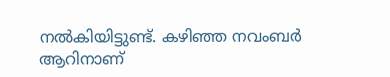നൽകിയിട്ടുണ്ട്. കഴിഞ്ഞ നവംബർ ആറിനാണ്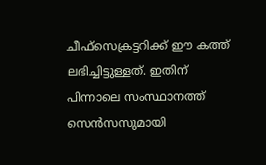ചീഫ്സെക്രട്ടറിക്ക് ഈ കത്ത് ലഭിച്ചിട്ടുള്ളത്. ഇതിന് പിന്നാലെ സംസ്ഥാനത്ത് സെൻസസുമായി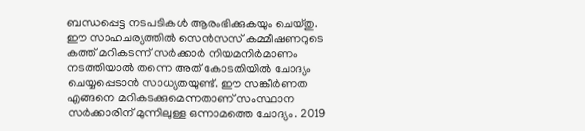ബന്ധപ്പെട്ട നടപടികൾ ആരംഭിക്കുകയും ചെയ്തു. ഈ സാഹചര്യത്തിൽ സെൻസസ് കമ്മീഷണറുടെ കത്ത് മറികടന്ന് സർക്കാർ നിയമനിർമാണം നടത്തിയാൽ തന്നെ അത് കോടതിയിൽ ചോദ്യം ചെയ്യപ്പെടാൻ സാധ്യതയുണ്ട്. ഈ സങ്കീർണത എങ്ങനെ മറികടക്കുമെന്നതാണ് സംസ്ഥാന സർക്കാരിന് മുന്നിലുള്ള ഒന്നാമത്തെ ചോദ്യം. 2019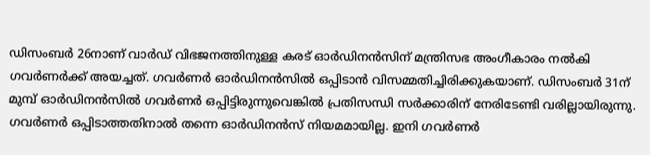ഡിസംബർ 26നാണ് വാർഡ് വിഭജനത്തിനുള്ള കരട് ഓർഡിനൻസിന് മന്ത്രിസഭ അംഗീകാരം നൽകി ഗവർണർക്ക് അയച്ചത്. ഗവർണർ ഓർഡിനൻസിൽ ഒപ്പിടാൻ വിസമ്മതിച്ചിരിക്കുകയാണ്. ഡിസംബർ 31ന് മുമ്പ് ഓർഡിനൻസിൽ ഗവർണർ ഒപ്പിട്ടിരുന്നുവെങ്കിൽ പ്രതിസന്ധി സർക്കാരിന് നേരിടേണ്ടി വരില്ലായിരുന്നു. ഗവർണർ ഒപ്പിടാത്തതിനാൽ തന്നെ ഓർഡിനൻസ് നിയമമായില്ല. ഇനി ഗവർണർ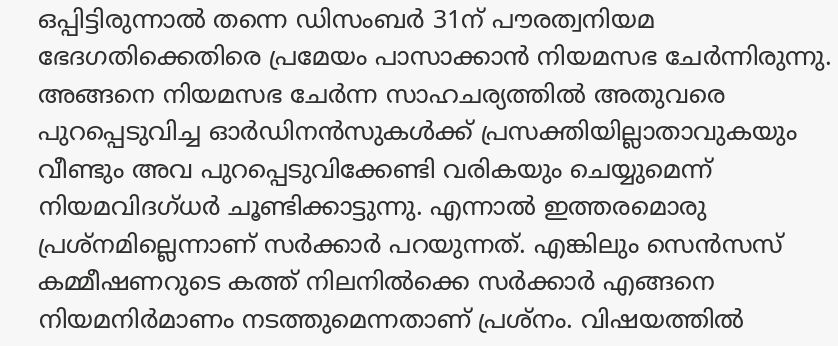ഒപ്പിട്ടിരുന്നാൽ തന്നെ ഡിസംബർ 31ന് പൗരത്വനിയമ ഭേദഗതിക്കെതിരെ പ്രമേയം പാസാക്കാൻ നിയമസഭ ചേർന്നിരുന്നു. അങ്ങനെ നിയമസഭ ചേർന്ന സാഹചര്യത്തിൽ അതുവരെ പുറപ്പെടുവിച്ച ഓർഡിനൻസുകൾക്ക് പ്രസക്തിയില്ലാതാവുകയും വീണ്ടും അവ പുറപ്പെടുവിക്കേണ്ടി വരികയും ചെയ്യുമെന്ന് നിയമവിദഗ്ധർ ചൂണ്ടിക്കാട്ടുന്നു. എന്നാൽ ഇത്തരമൊരു പ്രശ്നമില്ലെന്നാണ് സർക്കാർ പറയുന്നത്. എങ്കിലും സെൻസസ് കമ്മീഷണറുടെ കത്ത് നിലനിൽക്കെ സർക്കാർ എങ്ങനെ നിയമനിർമാണം നടത്തുമെന്നതാണ് പ്രശ്നം. വിഷയത്തിൽ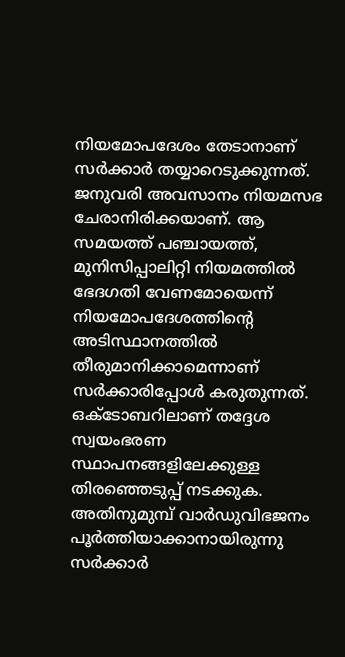നിയമോപദേശം തേടാനാണ് സർക്കാർ തയ്യാറെടുക്കുന്നത്. ജനുവരി അവസാനം നിയമസഭ ചേരാനിരിക്കയാണ്. ആ സമയത്ത് പഞ്ചായത്ത്, മുനിസിപ്പാലിറ്റി നിയമത്തിൽ ഭേദഗതി വേണമോയെന്ന് നിയമോപദേശത്തിന്റെ അടിസ്ഥാനത്തിൽ തീരുമാനിക്കാമെന്നാണ് സർക്കാരിപ്പോൾ കരുതുന്നത്. ഒക്ടോബറിലാണ് തദ്ദേശ സ്വയംഭരണ സ്ഥാപനങ്ങളിലേക്കുള്ള തിരഞ്ഞെടുപ്പ് നടക്കുക. അതിനുമുമ്പ് വാർഡുവിഭജനം പൂർത്തിയാക്കാനായിരുന്നു സർക്കാർ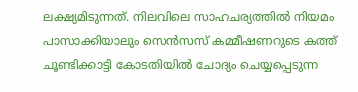ലക്ഷ്യമിടുന്നത്. നിലവിലെ സാഹചര്യത്തിൽ നിയമം പാസാക്കിയാലും സെൻസസ് കമ്മീഷണറുടെ കത്ത് ചൂണ്ടിക്കാട്ടി കോടതിയിൽ ചോദ്യം ചെയ്യപ്പെടുന്ന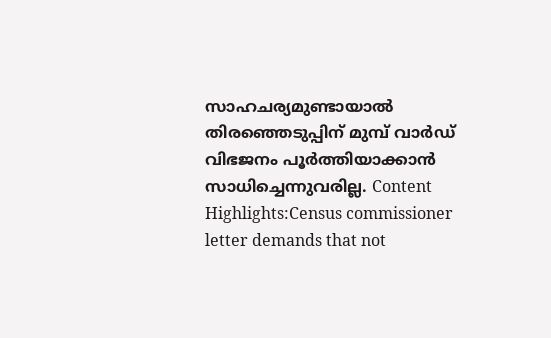സാഹചര്യമുണ്ടായാൽ തിരഞ്ഞെടുപ്പിന് മുമ്പ് വാർഡ് വിഭജനം പൂർത്തിയാക്കാൻ സാധിച്ചെന്നുവരില്ല. Content Highlights:Census commissioner letter demands that not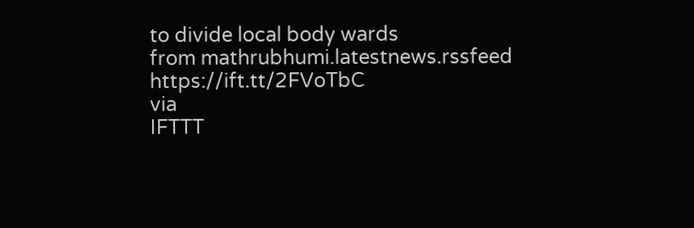to divide local body wards
from mathrubhumi.latestnews.rssfeed https://ift.tt/2FVoTbC
via
IFTTT